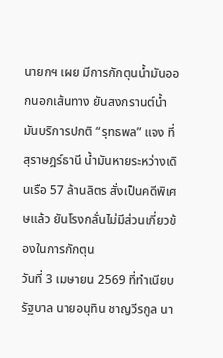นายกฯ เผย มีการกักตุนน้ำมันออกนอกเส้นทาง ยันสงกรานต์น้ำมันบริการปกติ “รุทธพล” แจง ที่ สุราษฎร์ธานี น้ำมันหายระหว่างเดินเรือ 57 ล้านลิตร สั่งเป็นคดีพิเศษแล้ว ยันโรงกลั่นไม่มีส่วนเกี่ยวข้องในการกักตุน
วันที่ 3 เมษายน 2569 ที่ทำเนียบรัฐบาล นายอนุทิน ชาญวีรกูล นา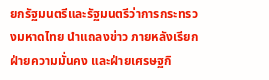ยกรัฐมนตรีและรัฐมนตรีว่าการกระทรวงมหาดไทย นำแถลงข่าว ภายหลังเรียกฝ่ายความมั่นคง และฝ่ายเศรษฐกิ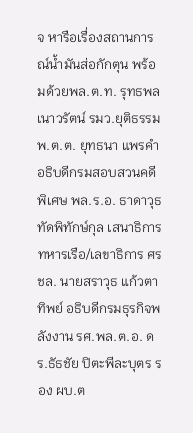จ หารือเรื่องสถานการณ์น้ำมันส่อกักตุน พร้อมด้วยพล.ต.ท. รุทธพล เนาวรัตน์ รมว.ยุติธรรม พ.ต.ต. ยุทธนา แพรคำ อธิบดีกรมสอบสวนคดีพิเศษ พล.ร.อ. ธาดาวุธ ทัดพิทักษ์กุล เสนาธิการทหารเรือ/เลขาธิการ ศรชล. นายสราวุธ แก้วตาทิพย์ อธิบดีกรมธุรกิจพลังงาน รศ.พล.ต.อ. ดร.ธัธชัย ปิตะพีละบุตร รอง ผบ.ต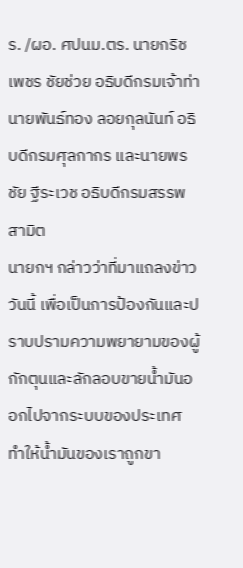ร. /ผอ. ศปนม.ตร. นายกริชเพชร ชัยช่วย อธิบดีกรมเจ้าท่า นายพันธ์ทอง ลอยกุลนันท์ อธิบดีกรมศุลกากร และนายพรชัย ฐีระเวช อธิบดีกรมสรรพสามิต
นายกฯ กล่าวว่าที่มาแถลงข่าววันนี้ เพื่อเป็นการป้องกันและปราบปรามความพยายามของผู้กักตุนและลักลอบขายน้ำมันออกไปจากระบบของประเทศ ทำให้น้ำมันของเราถูกขา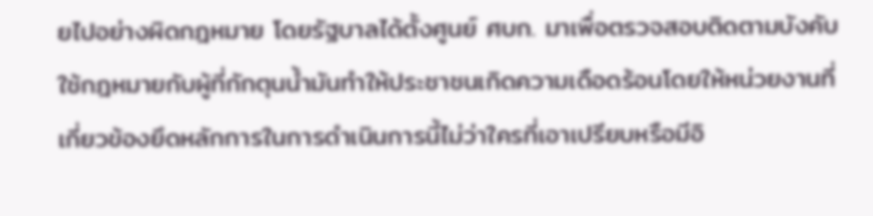ยไปอย่างผิดกฎหมาย โดยรัฐบาลได้ตั้งศูนย์ ศบก. มาเพื่อตรวจสอบติดตามบังคับใช้กฎหมายกับผู้ที่กักตุนน้ำมันทำให้ประชาชนเกิดความเดือดร้อนโดยให้หน่วยงานที่เกี่ยวข้องยึดหลักการในการดำเนินการนี้ไม่ว่าใครที่เอาเปรียบหรือมีอิ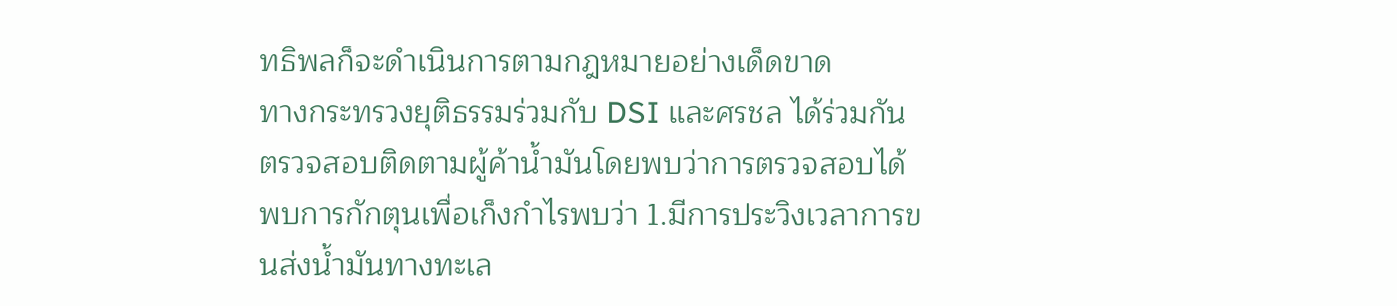ทธิพลก็จะดำเนินการตามกฎหมายอย่างเด็ดขาด
ทางกระทรวงยุติธรรมร่วมกับ DSI และศรชล ได้ร่วมกันตรวจสอบติดตามผู้ค้าน้ำมันโดยพบว่าการตรวจสอบได้พบการกักตุนเพื่อเก็งกำไรพบว่า 1.มีการประวิงเวลาการขนส่งน้ำมันทางทะเล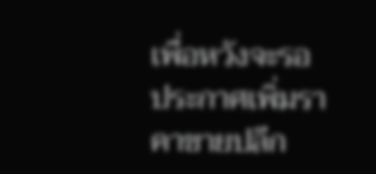เพื่อหวังจะรอประกาศเพิ่มราคาขายปลีก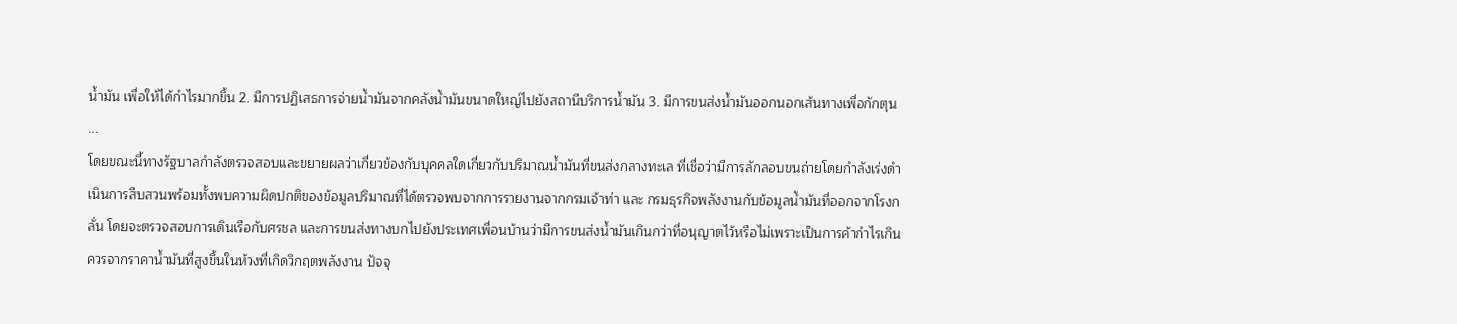น้ำมัน เพื่อให้ได้กำไรมากขึ้น 2. มีการปฏิเสธการจ่ายน้ำมันจากคลังน้ำมันขนาดใหญ่ไปยังสถานีบริการน้ำมัน 3. มีการขนส่งน้ำมันออกนอกเส้นทางเพื่อกักตุน
...
โดยขณะนี้ทางรัฐบาลกำลังตรวจสอบและขยายผลว่าเกี่ยวข้องกับบุคคลใดเกี่ยวกับปริมาณน้ำมันที่ขนส่งกลางทะเล ที่เชื่อว่ามีการลักลอบขนถ่ายโดยกำลังเร่งดำเนินการสืบสวนพร้อมทั้งพบความผิดปกติของข้อมูลปริมาณที่ได้ตรวจพบจากการรายงานจากกรมเจ้าท่า และ กรมธุรกิจพลังงานกับข้อมูลน้ำมันที่ออกจากโรงกลั่น โดยจะตรวจสอบการเดินเรือกับศรชล และการขนส่งทางบกไปยังประเทศเพื่อนบ้านว่ามีการขนส่งน้ำมันเกินกว่าที่อนุญาตไว้หรือไม่เพราะเป็นการค้ากำไรเกินควรจากราคาน้ำมันที่สูงขึ้นในห้วงที่เกิดวิกฤตพลังงาน ปัจจุ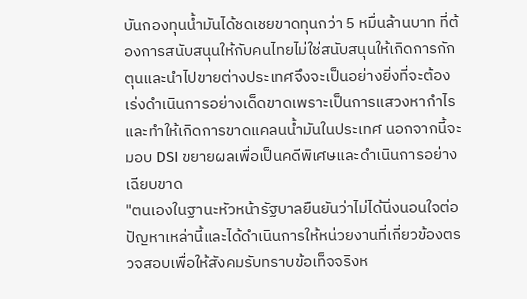บันกองทุนน้ำมันได้ชดเชยขาดทุนกว่า 5 หมื่นล้านบาท ที่ต้องการสนับสนุนให้กับคนไทยไม่ใช่สนับสนุนให้เกิดการกักตุนและนำไปขายต่างประเทศจึงจะเป็นอย่างยิ่งที่จะต้องเร่งดำเนินการอย่างเด็ดขาดเพราะเป็นการแสวงหากำไรและทำให้เกิดการขาดแคลนน้ำมันในประเทศ นอกจากนี้จะมอบ DSI ขยายผลเพื่อเป็นคดีพิเศษและดำเนินการอย่างเฉียบขาด
"ตนเองในฐานะหัวหน้ารัฐบาลยืนยันว่าไม่ได้นิ่งนอนใจต่อปัญหาเหล่านี้และได้ดำเนินการให้หน่วยงานที่เกี่ยวข้องตรวจสอบเพื่อให้สังคมรับทราบข้อเท็จจริงห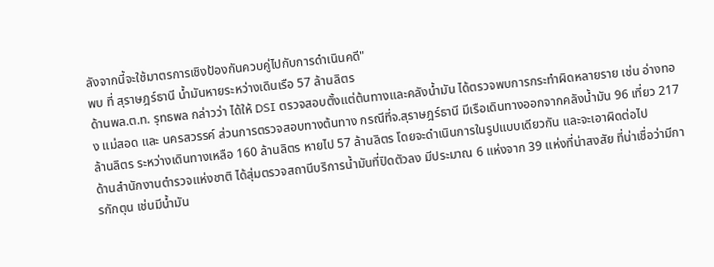ลังจากนี้จะใช้มาตรการเชิงป้องกันควบคู่ไปกับการดำเนินคดี"
พบ ที่ สุราษฎร์ธานี น้ำมันหายระหว่างเดินเรือ 57 ล้านลิตร
ด้านพล.ต.ท. รุทธพล กล่าวว่า ได้ให้ DSI ตรวจสอบตั้งแต่ต้นทางและคลังน้ำมัน ได้ตรวจพบการกระทำผิดหลายราย เช่น อ่างทอง แม่สอด และ นครสวรรค์ ส่วนการตรวจสอบทางต้นทาง กรณีที่จ.สุราษฎร์ธานี มีเรือเดินทางออกจากคลังน้ำมัน 96 เที่ยว 217 ล้านลิตร ระหว่างเดินทางเหลือ 160 ล้านลิตร หายไป 57 ล้านลิตร โดยจะดำเนินการในรูปแบบเดียวกัน และจะเอาผิดต่อไป
ด้านสำนักงานตำรวจแห่งชาติ ได้สุ่มตรวจสถานีบริการน้ำมันที่ปิดตัวลง มีประมาณ 6 แห่งจาก 39 แห่งที่น่าสงสัย ที่น่าเชื่อว่ามีการกักตุน เช่นมีน้ำมัน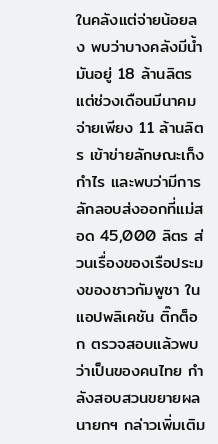ในคลังแต่จ่ายน้อยลง พบว่าบางคลังมีน้ำมันอยู่ 18 ล้านลิตร แต่ช่วงเดือนมีนาคม จ่ายเพียง 11 ล้านลิตร เข้าข่ายลักษณะเก็งกำไร และพบว่ามีการลักลอบส่งออกที่แม่สอด 45,000 ลิตร ส่วนเรื่องของเรือประมงของชาวกัมพูชา ใน แอปพลิเคชัน ติ๊กต็อก ตรวจสอบแล้วพบว่าเป็นของคนไทย กำลังสอบสวนขยายผล
นายกฯ กล่าวเพิ่มเติม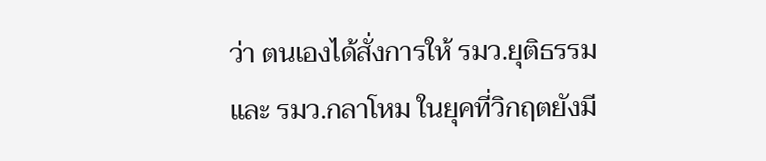ว่า ตนเองได้สั่งการให้ รมว.ยุติธรรม และ รมว.กลาโหม ในยุคที่วิกฤตยังมี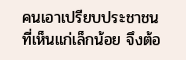คนเอาเปรียบประชาชน ที่เห็นแก่เล็กน้อย จึงต้อ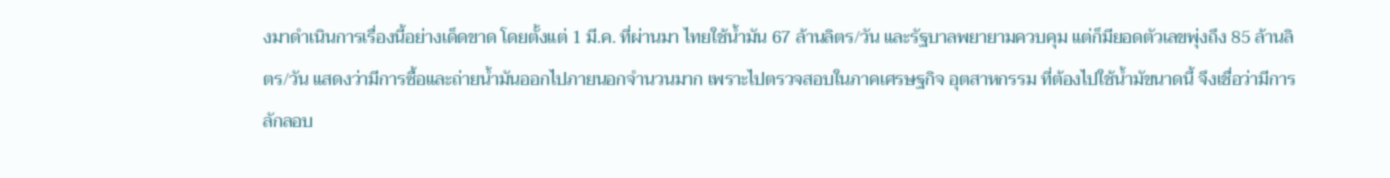งมาดำเนินการเรื่องนี้อย่างเด็ดขาด โดยตั้งแต่ 1 มี.ค. ที่ผ่านมา ไทยใช้น้ำมัน 67 ล้านลิตร/วัน และรัฐบาลพยายามควบคุม แต่ก็มียอดตัวเลขพุ่งถึง 85 ล้านลิตร/วัน แสดงว่ามีการซื้อและถ่ายน้ำมันออกไปภายนอกจำนวนมาก เพราะไปตรวจสอบในภาคเศรษฐกิจ อุตสาหกรรม ที่ต้องไปใช้น้ำมัขนาดนี้ จึงเชื่อว่ามีการลักลอบ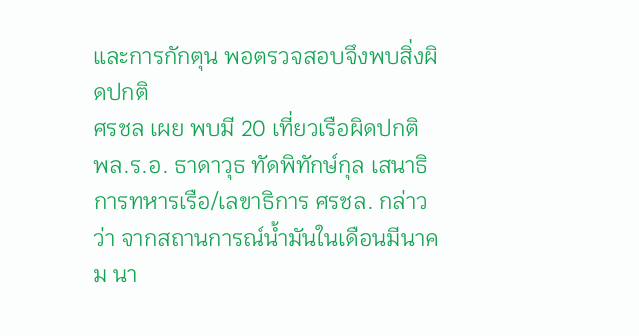และการกักตุน พอตรวจสอบจึงพบสิ่งผิดปกติ
ศรชล เผย พบมี 20 เที่ยวเรือผิดปกติ
พล.ร.อ. ธาดาวุธ ทัดพิทักษ์กุล เสนาธิการทหารเรือ/เลขาธิการ ศรชล. กล่าวว่า จากสถานการณ์น้ำมันในเดือนมีนาคม นา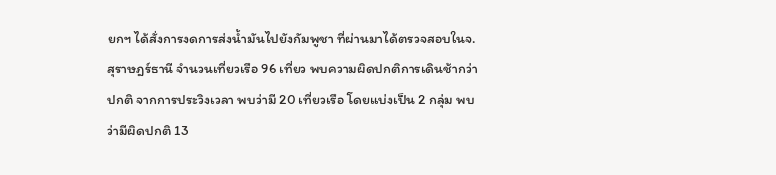ยกฯ ได้สั่งการงดการส่งน้ำมันไปยังกัมพูชา ที่ผ่านมาได้ตรวจสอบในจ.สุราษฎร์ธานี จำนวนเที่ยวเรือ 96 เที่ยว พบความผิดปกติการเดินช้ากว่าปกติ จากการประวิงเวลา พบว่ามี 20 เที่ยวเรือ โดยแบ่งเป็น 2 กลุ่ม พบว่ามีผิดปกติ 13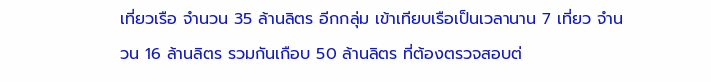เที่ยวเรือ จำนวน 35 ล้านลิตร อีกกลุ่ม เข้าเทียบเรือเป็นเวลานาน 7 เที่ยว จำนวน 16 ล้านลิตร รวมกันเกือบ 50 ล้านลิตร ที่ต้องตรวจสอบต่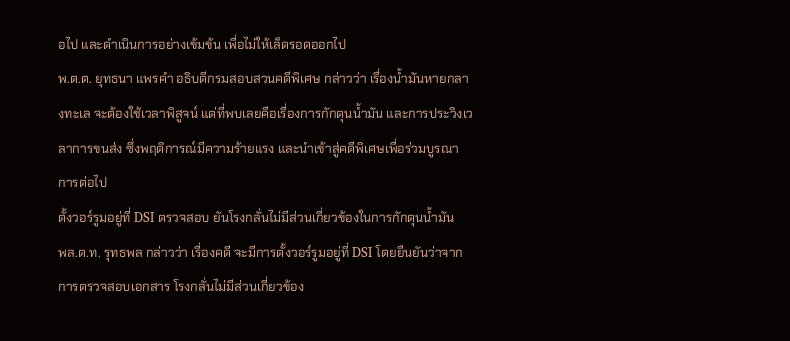อไป และดำเนินการอย่างเข้มข้น เพื่อไม่ให้เล็ดรอดออกไป
พ.ต.ต. ยุทธนา แพรคำ อธิบดีกรมสอบสวนคดีพิเศษ กล่าวว่า เรื่องน้ำมันหายกลางทะเล จะต้องใช้เวลาพิสูจน์ แต่ที่พบเลยคือเรื่องการกักตุนน้ำมัน และการประวิงเวลาการขนส่ง ซึ่งพฤติการณ์มีความร้ายแรง และนำเข้าสู่คดีพิเศษเพื่อร่วมบูรณาการต่อไป
ตั้งวอร์รูมอยู่ที่ DSI ตรวจสอบ ยันโรงกลั่นไม่มีส่วนเกี่ยวข้องในการกักตุนน้ำมัน
พล.ต.ท. รุทธพล กล่าวว่า เรื่องคดี จะมีการตั้งวอร์รูมอยู่ที่ DSI โดยยืนยันว่าจากการตรวจสอบเอกสาร โรงกลั่นไม่มีส่วนเกี่ยวข้อง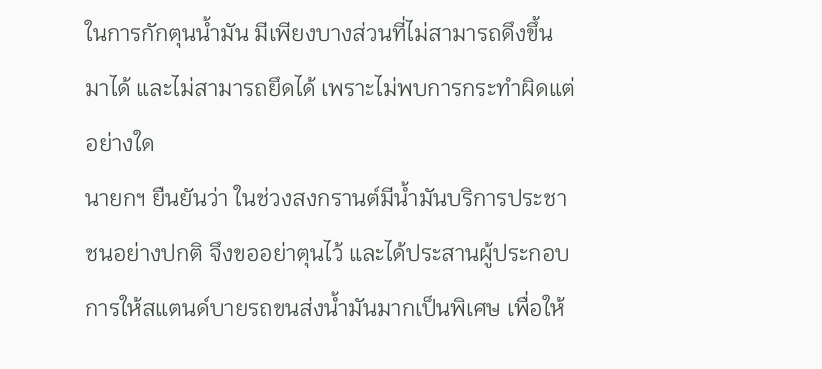ในการกักตุนน้ำมัน มีเพียงบางส่วนที่ไม่สามารถดึงขึ้นมาได้ และไม่สามารถยึดได้ เพราะไม่พบการกระทำผิดแต่อย่างใด
นายกฯ ยืนยันว่า ในช่วงสงกรานต์มีน้ำมันบริการประชาชนอย่างปกติ จึงขออย่าตุนไว้ และได้ประสานผู้ประกอบการให้สแตนด์บายรถขนส่งน้ำมันมากเป็นพิเศษ เพื่อให้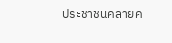ประชาชนคลายค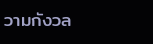วามกังวล